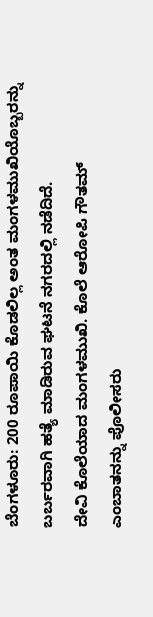ಬೆಂಗಳೂರು: 200 ರೂಪಾಯಿ ಕೊಡಲಿಲ್ಲ ಅಂತ ಮಂಗಳಮುಖಿಯೊಬ್ಬರನ್ನು ಬರ್ಬರವಾಗಿ ಹತ್ಯೆ ಮಾಡಿರುವ ಘಟನೆ ನಗರದಲ್ಲಿ ನಡೆದಿದೆ.
ದೇವಿ ಕೊಲೆಯಾದ ಮಂಗಳಮುಖಿ. ಕೊಲೆ ಆರೋಪಿ ಗೌತಮ್ ಎಂಬಾತನನ್ನು ಪೊಲೀಸರು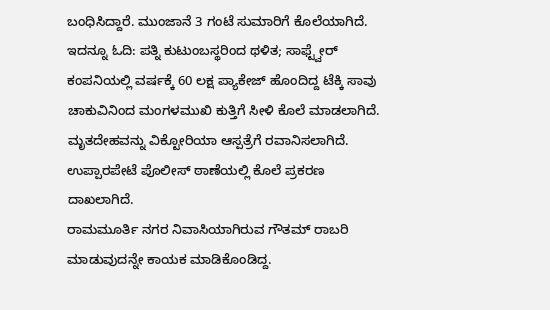ಬಂಧಿಸಿದ್ದಾರೆ. ಮುಂಜಾನೆ 3 ಗಂಟೆ ಸುಮಾರಿಗೆ ಕೊಲೆಯಾಗಿದೆ. ಇದನ್ನೂ ಓದಿ: ಪತ್ನಿ ಕುಟುಂಬಸ್ಥರಿಂದ ಥಳಿತ; ಸಾಫ್ಟ್ವೇರ್ ಕಂಪನಿಯಲ್ಲಿ ವರ್ಷಕ್ಕೆ 60 ಲಕ್ಷ ಪ್ಯಾಕೇಜ್ ಹೊಂದಿದ್ದ ಟೆಕ್ಕಿ ಸಾವು
ಚಾಕುವಿನಿಂದ ಮಂಗಳಮುಖಿ ಕುತ್ತಿಗೆ ಸೀಳಿ ಕೊಲೆ ಮಾಡಲಾಗಿದೆ. ಮೃತದೇಹವನ್ನು ವಿಕ್ಟೋರಿಯಾ ಆಸ್ಪತ್ರೆಗೆ ರವಾನಿಸಲಾಗಿದೆ. ಉಪ್ಪಾರಪೇಟೆ ಪೊಲೀಸ್ ಠಾಣೆಯಲ್ಲಿ ಕೊಲೆ ಪ್ರಕರಣ ದಾಖಲಾಗಿದೆ.
ರಾಮಮೂರ್ತಿ ನಗರ ನಿವಾಸಿಯಾಗಿರುವ ಗೌತಮ್ ರಾಬರಿ ಮಾಡುವುದನ್ನೇ ಕಾಯಕ ಮಾಡಿಕೊಂಡಿದ್ದ.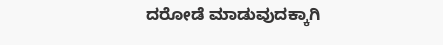ದರೋಡೆ ಮಾಡುವುದಕ್ಕಾಗಿ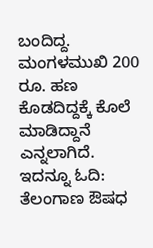ಬಂದಿದ್ದ. ಮಂಗಳಮುಖಿ 200 ರೂ. ಹಣ ಕೊಡದಿದ್ದಕ್ಕೆ ಕೊಲೆ ಮಾಡಿದ್ದಾನೆ ಎನ್ನಲಾಗಿದೆ. ಇದನ್ನೂ ಓದಿ: ತೆಲಂಗಾಣ ಔಷಧ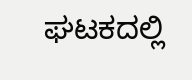ಘಟಕದಲ್ಲಿ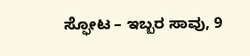ಸ್ಫೋಟ – ಇಬ್ಬರ ಸಾವು, 9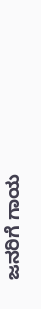ಜನರಿಗೆ ಗಾಯ